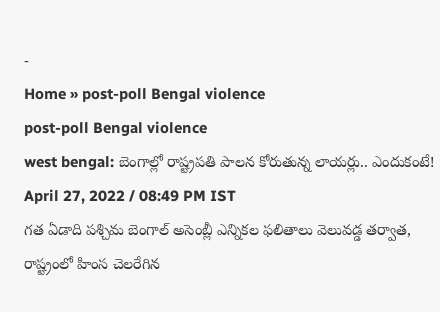-
Home » post-poll Bengal violence
post-poll Bengal violence
west bengal: బెంగాల్లో రాష్ట్రపతి పాలన కోరుతున్న లాయర్లు.. ఎందుకంటే!
April 27, 2022 / 08:49 PM IST
గత ఏడాది పశ్చిమ బెంగాల్ అసెంబ్లీ ఎన్నికల ఫలితాలు వెలువడ్డ తర్వాత, రాష్ట్రంలో హింస చెలరేగిన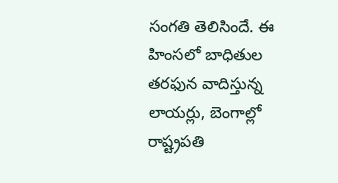సంగతి తెలిసిందే. ఈ హింసలో బాధితుల తరఫున వాదిస్తున్న లాయర్లు, బెంగాల్లో రాష్ట్రపతి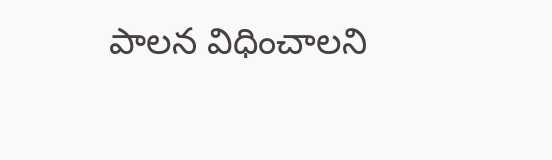పాలన విధించాలని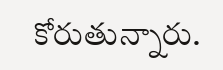కోరుతున్నారు.